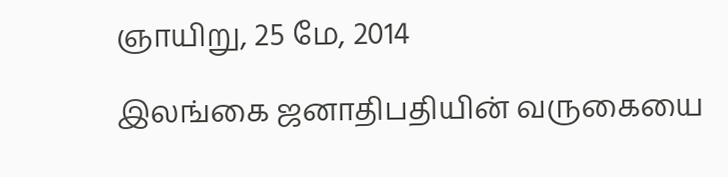ஞாயிறு, 25 மே, 2014

இலங்கை ஜனாதிபதியின் வருகையை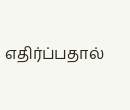எதிர்ப்பதால்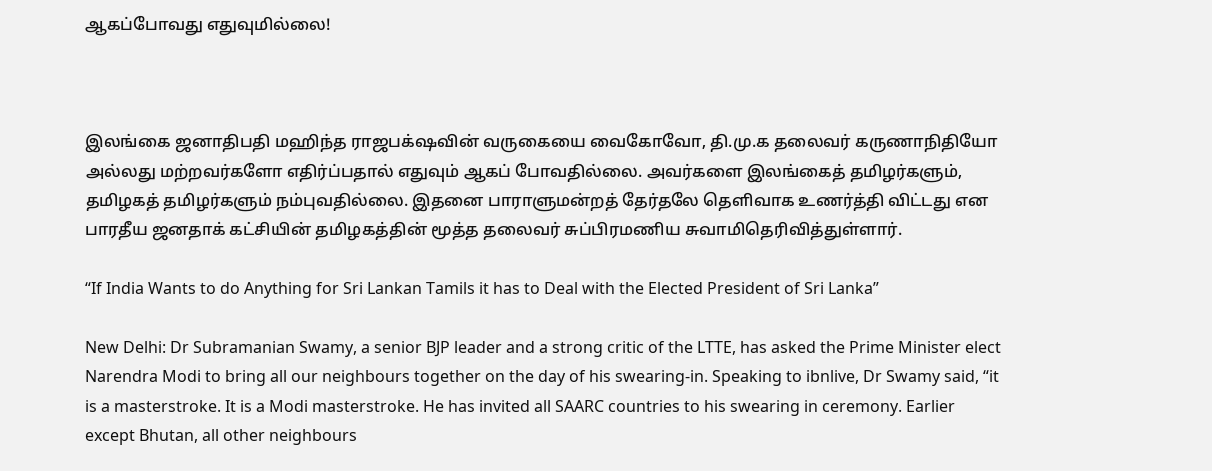ஆகப்போவது எதுவுமில்லை!



இலங்கை ஜனாதிபதி மஹிந்த ராஜபக்‌ஷவின் வருகையை வைகோவோ, தி.மு.க தலைவர் கருணாநிதியோ அல்லது மற்றவர்களோ எதிர்ப்பதால் எதுவும் ஆகப் போவதில்லை. அவர்களை இலங்கைத் தமிழர்களும், தமிழகத் தமிழர்களும் நம்புவதில்லை. இதனை பாராளுமன்றத் தேர்தலே தெளிவாக உணர்த்தி விட்டது என பாரதீய ஜனதாக் கட்சியின் தமிழகத்தின் மூத்த தலைவர் சுப்பிரமணிய சுவாமிதெரிவித்துள்ளார்.

“If India Wants to do Anything for Sri Lankan Tamils it has to Deal with the Elected President of Sri Lanka”

New Delhi: Dr Subramanian Swamy, a senior BJP leader and a strong critic of the LTTE, has asked the Prime Minister elect Narendra Modi to bring all our neighbours together on the day of his swearing-in. Speaking to ibnlive, Dr Swamy said, “it is a masterstroke. It is a Modi masterstroke. He has invited all SAARC countries to his swearing in ceremony. Earlier except Bhutan, all other neighbours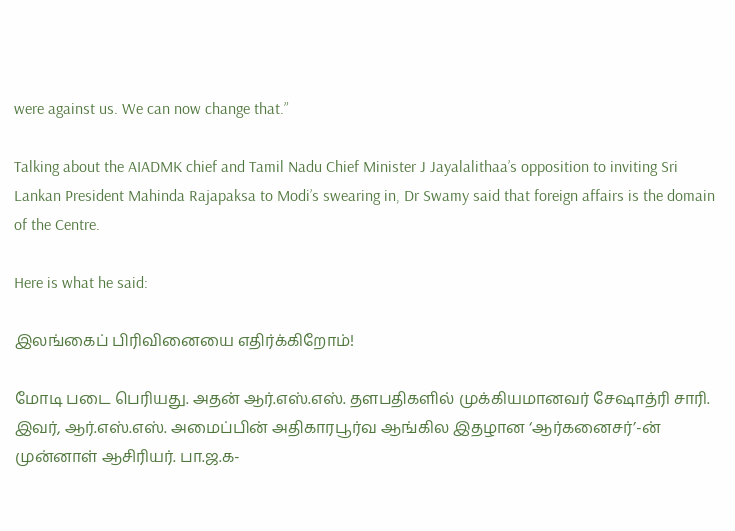were against us. We can now change that.”

Talking about the AIADMK chief and Tamil Nadu Chief Minister J Jayalalithaa’s opposition to inviting Sri Lankan President Mahinda Rajapaksa to Modi’s swearing in, Dr Swamy said that foreign affairs is the domain of the Centre.

Here is what he said:

இலங்கைப் பிரிவினையை எதிர்க்கிறோம்!

மோடி படை பெரியது. அதன் ஆர்.எஸ்.எஸ். தளபதிகளில் முக்கியமானவர் சேஷாத்ரி சாரி. இவர், ஆர்.எஸ்.எஸ். அமைப்பின் அதிகாரபூர்வ ஆங்கில இதழான ‘ஆர்கனைசர்’-ன் முன்னாள் ஆசிரியர். பா.ஜ.க-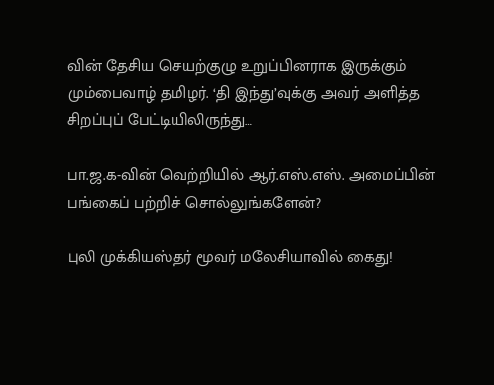வின் தேசிய செயற்குழு உறுப்பினராக இருக்கும் மும்பைவாழ் தமிழர். ‘தி இந்து’வுக்கு அவர் அளித்த சிறப்புப் பேட்டியிலிருந்து…

பா.ஜ.க-வின் வெற்றியில் ஆர்.எஸ்.எஸ். அமைப்பின் பங்கைப் பற்றிச் சொல்லுங்களேன்?

புலி முக்கியஸ்தர் மூவர் மலேசியாவில் கைது!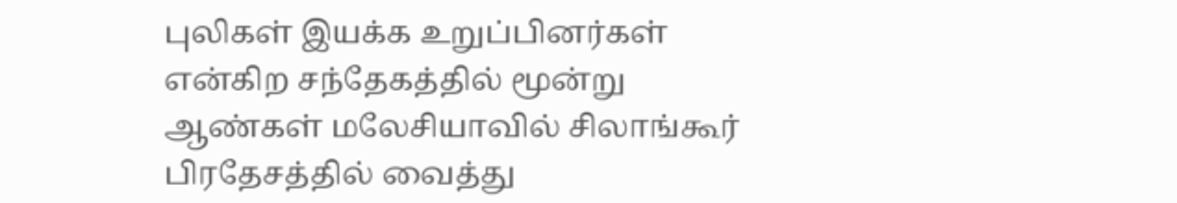புலிகள் இயக்க உறுப்பினர்கள் என்கிற சந்தேகத்தில் மூன்று ஆண்கள் மலேசியாவில் சிலாங்கூர் பிரதேசத்தில் வைத்து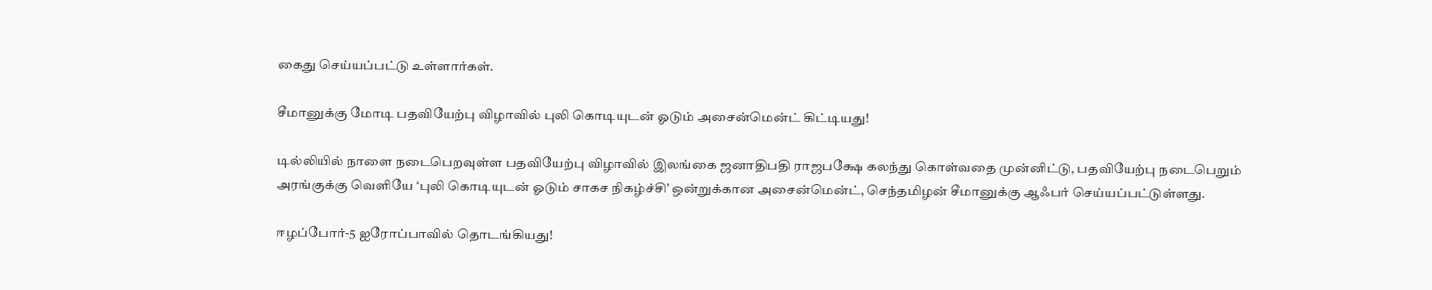கைது செய்யப்பட்டு உள்ளார்கள்.

சீமானுக்கு மோடி பதவியேற்பு விழாவில் புலி கொடியுடன் ஓடும் அசைன்மென்ட் கிட்டியது!

டில்லியில் நாளை நடைபெறவுள்ள பதவியேற்பு விழாவில் இலங்கை ஜனாதிபதி ராஜபக்ஷே கலந்து கொள்வதை முன்னிட்டு, பதவியேற்பு நடைபெறும் அரங்குக்கு வெளியே ‘புலி கொடியுடன் ஓடும் சாகச நிகழ்ச்சி’ ஒன்றுக்கான அசைன்மென்ட், செந்தமிழன் சீமானுக்கு ஆஃபர் செய்யப்பட்டுள்ளது.

ஈழப்போர்-5 ஐரோப்பாவில் தொடங்கியது!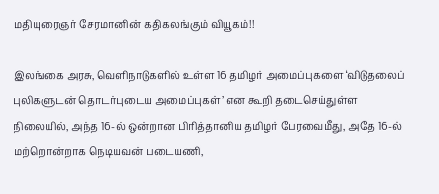மதியுரைஞர் சேரமானின் கதிகலங்கும் வியூகம்!!

இலங்கை அரசு, வெளிநாடுகளில் உள்ள 16 தமிழர் அமைப்புகளை ‘விடுதலைப் புலிகளுடன் தொடர்புடைய அமைப்புகள்’ என கூறி தடைசெய்துள்ள நிலையில், அந்த 16-ல் ஒன்றான பிரித்தானிய தமிழர் பேரவைமீது, அதே 16-ல் மற்றொன்றாக நெடியவன் படையணி,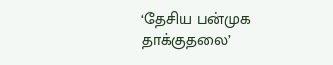‘தேசிய பன்முக தாக்குதலை’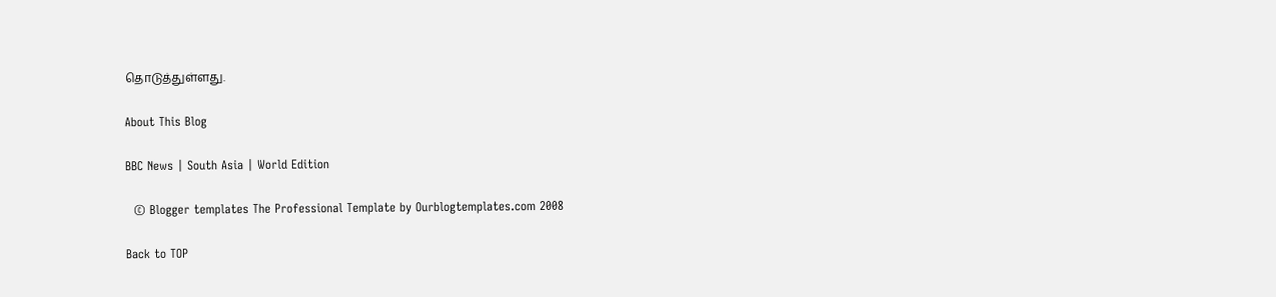தொடுத்துள்ளது.

About This Blog

BBC News | South Asia | World Edition

  © Blogger templates The Professional Template by Ourblogtemplates.com 2008

Back to TOP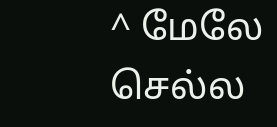^ மேலே செல்ல